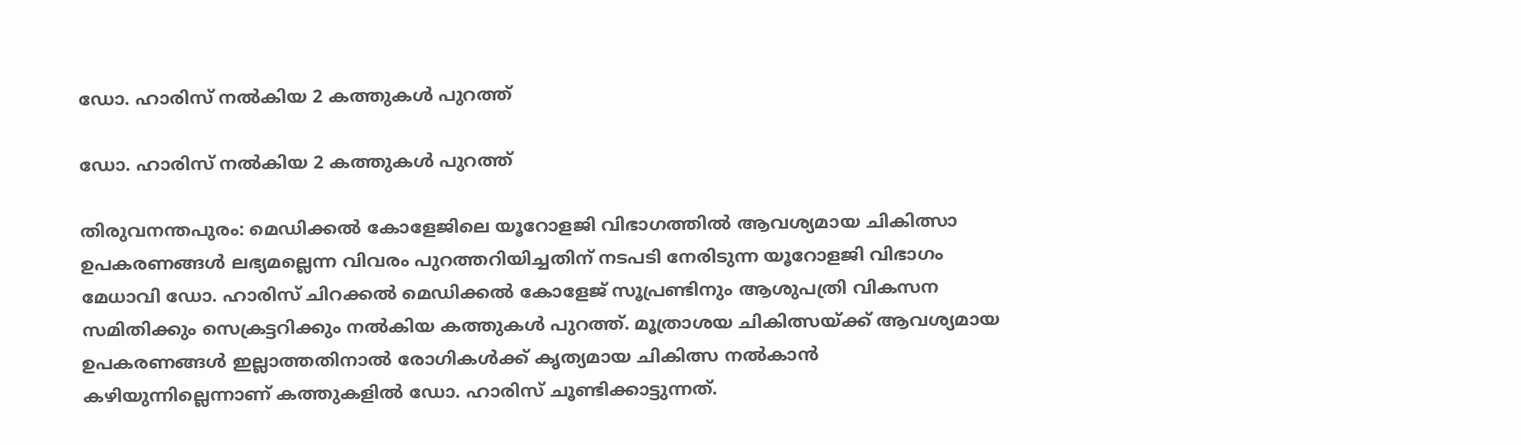ഡോ. ഹാരിസ് നൽകിയ 2 കത്തുകൾ പുറത്ത്

ഡോ. ഹാരിസ് നൽകിയ 2 കത്തുകൾ പുറത്ത്

തിരുവനന്തപുരം: മെഡിക്കൽ കോളേജിലെ യൂറോളജി വിഭാഗത്തിൽ ആവശ്യമായ ചികിത്സാ ഉപകരണങ്ങൾ ലഭ്യമല്ലെന്ന വിവരം പുറത്തറിയിച്ചതിന് നടപടി നേരിടുന്ന യൂറോളജി വിഭാഗം മേധാവി ഡോ. ഹാരിസ് ചിറക്കൽ മെഡിക്കൽ കോളേജ് സൂപ്രണ്ടിനും ആശുപത്രി വികസന സമിതിക്കും സെക്രട്ടറിക്കും നൽകിയ കത്തുകൾ പുറത്ത്. മൂത്രാശയ ചികിത്സയ്ക്ക് ആവശ്യമായ ഉപകരണങ്ങൾ ഇല്ലാത്തതിനാൽ രോഗികൾക്ക് കൃത്യമായ ചികിത്സ നൽകാൻ കഴിയുന്നില്ലെന്നാണ് കത്തുകളിൽ ഡോ. ഹാരിസ് ചൂണ്ടിക്കാട്ടുന്നത്.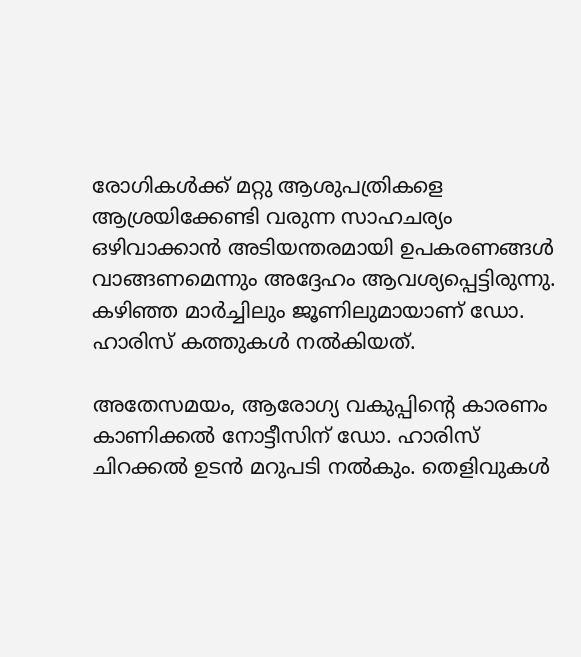രോഗികൾക്ക് മറ്റു ആശുപത്രികളെ ആശ്രയിക്കേണ്ടി വരുന്ന സാഹചര്യം ഒഴിവാക്കാൻ അടിയന്തരമായി ഉപകരണങ്ങൾ വാങ്ങണമെന്നും അദ്ദേഹം ആവശ്യപ്പെട്ടിരുന്നു. കഴിഞ്ഞ മാർച്ചിലും ജൂണിലുമായാണ് ഡോ. ഹാരിസ് കത്തുകൾ നൽകിയത്.

അതേസമയം, ആരോഗ്യ വകുപ്പിന്റെ കാരണം കാണിക്കൽ നോട്ടീസിന് ഡോ. ഹാരിസ് ചിറക്കൽ ഉടൻ മറുപടി നൽകും. തെളിവുകൾ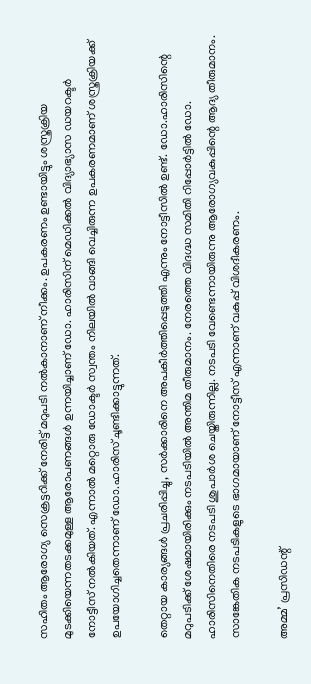സഹിതം ആരോഗ്യ സെക്രട്ടറിക്ക് നേരിട്ട് മറുപടി നൽകാനാണ് നീക്കം. ഉപകരണം ഉണ്ടായിട്ടും ശസ്ത്രക്രിയ മുടക്കിയെന്നതടക്കമുള്ള ആരോപണങ്ങൾ ഉന്നയിച്ചാണ് ഡോ. ഹാരിസിന് മെഡിക്കൽ വിദ്യാഭ്യാസ ഡയറക്ടർ നോട്ടീസ് നൽകിയത്. എന്നാൽ മറ്റൊരു ഡോക്ടർ സ്വന്തം നിലയിൽ വാങ്ങി വെച്ചിരുന്ന ഉപകരണമാണ് ശസ്ത്രക്രിയക്ക് ഉപയോഗിച്ചതെന്നാണ് ഡോ.ഹാരിസ് ചൂണ്ടിക്കാട്ടുന്നത്.

തെറ്റായ കാര്യങ്ങൾ പ്രചരിപ്പിച്ചു, സർക്കാരിനെ അപകീർത്തിപ്പെടുത്തി എന്നും നോട്ടീസിൽ ഉണ്ട്. ഡോ.ഹാരിസിന്റെ മറുപടിക്ക് ശേഷമായിരിക്കും നടപടിയിൽ അന്തിമ തീരുമാനം. നേരത്തെ വിദഗ്ദ്ധ സമിതി റിപ്പോർട്ടിൽ ഡോ. ഹാരിസിനെതിരെ നടപടി ശുപാർശ ചെയ്തിരുന്നില്ല. നടപടി വേണ്ടെന്നായിരുന്നു ആരോഗ്യവകുപ്പിന്റെ ആദ്യ തീരുമാനം. സാങ്കേതിക നടപടികളുടെ ഭാഗമായാണ് നോട്ടീസ് എന്നാണ് വകുപ്പ് വിശദീകരണം.

അമ്മ’ പ്രസിഡന്റ്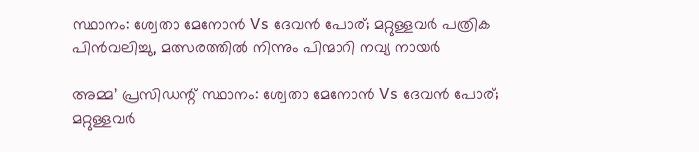സ്ഥാനം: ശ്വേതാ മേനോൻ Vs ദേവൻ പോര്; മറ്റുള്ളവർ പത്രിക പിൻവലിച്ചു, മത്സരത്തിൽ നിന്നും പിന്മാറി നവ്യ നായർ

അമ്മ’ പ്രസിഡന്റ് സ്ഥാനം: ശ്വേതാ മേനോൻ Vs ദേവൻ പോര്; മറ്റുള്ളവർ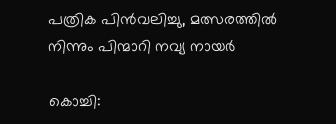പത്രിക പിൻവലിച്ചു, മത്സരത്തിൽ നിന്നും പിന്മാറി നവ്യ നായർ

കൊച്ചി: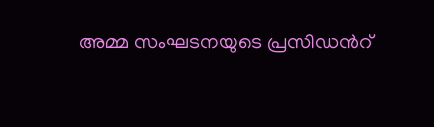അമ്മ സംഘടനയുടെ പ്രസിഡന്‍റ്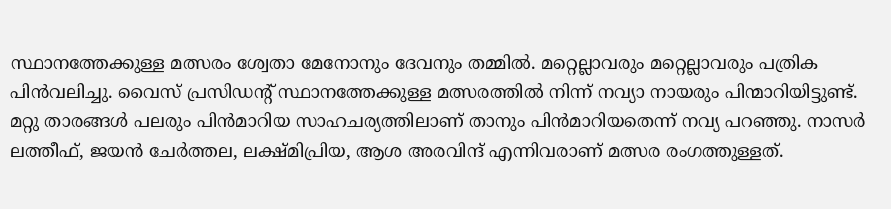സ്ഥാനത്തേക്കുള്ള മത്സരം ശ്വേതാ മേനോനും ദേവനും തമ്മിൽ. മറ്റെല്ലാവരും മറ്റെല്ലാവരും പത്രിക പിൻവലിച്ചു. വൈസ് പ്രസിഡന്‍റ് സ്ഥാനത്തേക്കുള്ള മത്സരത്തിൽ നിന്ന് നവ്യാ നായരും പിന്മാറിയിട്ടുണ്ട്. മറ്റു താരങ്ങൾ പലരും പിൻമാറിയ സാഹചര്യത്തിലാണ് താനും പിൻമാറിയതെന്ന് നവ്യ പറഞ്ഞു. നാസർ ലത്തീഫ്, ജയൻ ചേർത്തല, ലക്ഷ്മിപ്രിയ, ആശ അരവിന്ദ് എന്നിവരാണ് മത്സര രംഗത്തുള്ളത്.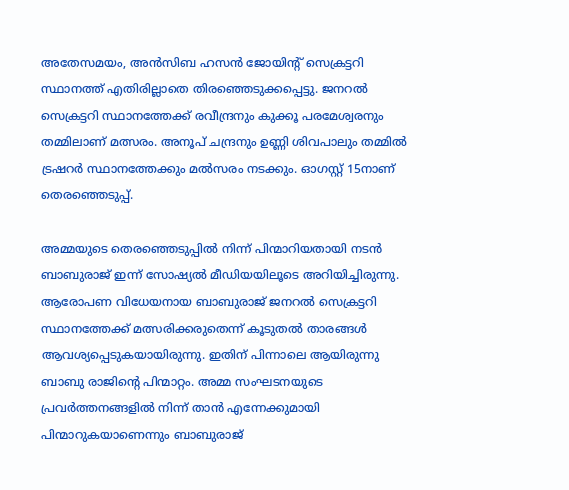അതേസമയം, അൻസിബ ഹസൻ ജോയിന്റ് സെക്രട്ടറി സ്ഥാനത്ത് എതിരില്ലാതെ തിരഞ്ഞെടുക്കപ്പെട്ടു. ജനറൽ സെക്രട്ടറി സ്ഥാനത്തേക്ക് രവീന്ദ്രനും കുക്കൂ പരമേശ്വരനും തമ്മിലാണ് മത്സരം. അനൂപ് ചന്ദ്രനും ഉണ്ണി ശിവപാലും തമ്മിൽ ട്രഷറർ സ്ഥാനത്തേക്കും മൽസരം നടക്കും. ഓഗസ്റ്റ് 15നാണ് തെരഞ്ഞെടുപ്പ്.

അമ്മയുടെ തെരഞ്ഞെടുപ്പില്‍ നിന്ന് പിന്മാറിയതായി നടന്‍ ബാബുരാജ് ഇന്ന് സോഷ്യല്‍ മീഡിയയിലൂടെ അറിയിച്ചിരുന്നു. ആരോപണ വിധേയനായ ബാബുരാജ് ജനറല്‍ സെക്രട്ടറി സ്ഥാനത്തേക്ക് മത്സരിക്കരുതെന്ന് കൂടുതല്‍ താരങ്ങള്‍ ആവശ്യപ്പെടുകയായിരുന്നു. ഇതിന് പിന്നാലെ ആയിരുന്നു ബാബു രാജിന്‍റെ പിന്മാറ്റം. അമ്മ സംഘടനയുടെ പ്രവർത്തനങ്ങളിൽ നിന്ന് താൻ എന്നേക്കുമായി പിന്മാറുകയാണെന്നും ബാബുരാജ്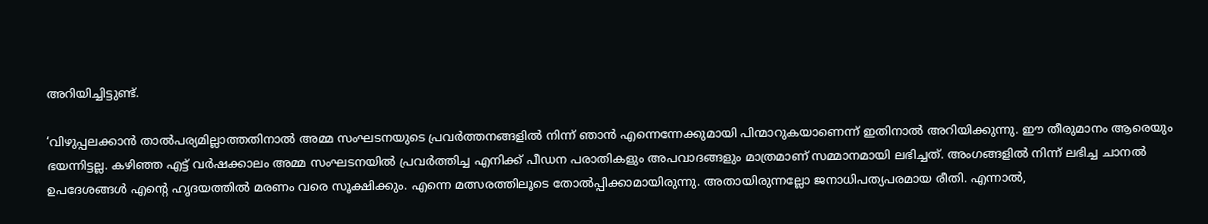അറിയിച്ചിട്ടുണ്ട്.

‘വിഴുപ്പലക്കാൻ താൽപര്യമില്ലാത്തതിനാൽ അമ്മ സംഘടനയുടെ പ്രവർത്തനങ്ങളിൽ നിന്ന് ഞാൻ എന്നെന്നേക്കുമായി പിന്മാറുകയാണെന്ന് ഇതിനാൽ അറിയിക്കുന്നു. ഈ തീരുമാനം ആരെയും ഭയന്നിട്ടല്ല. കഴിഞ്ഞ എട്ട് വർഷക്കാലം അമ്മ സംഘടനയിൽ പ്രവർത്തിച്ച എനിക്ക് പീഡന പരാതികളും അപവാദങ്ങളും മാത്രമാണ് സമ്മാനമായി ലഭിച്ചത്. അംഗങ്ങളിൽ നിന്ന് ലഭിച്ച ചാനൽ ഉപദേശങ്ങൾ എൻ്റെ ഹൃദയത്തിൽ മരണം വരെ സൂക്ഷിക്കും. എന്നെ മത്സരത്തിലൂടെ തോൽപ്പിക്കാമായിരുന്നു. അതായിരുന്നല്ലോ ജനാധിപത്യപരമായ രീതി. എന്നാൽ,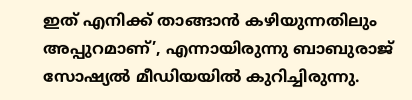ഇത് എനിക്ക് താങ്ങാൻ കഴിയുന്നതിലും അപ്പുറമാണ്’, എന്നായിരുന്നു ബാബുരാജ് സോഷ്യല്‍ മീഡിയയില്‍ കുറിച്ചിരുന്നു.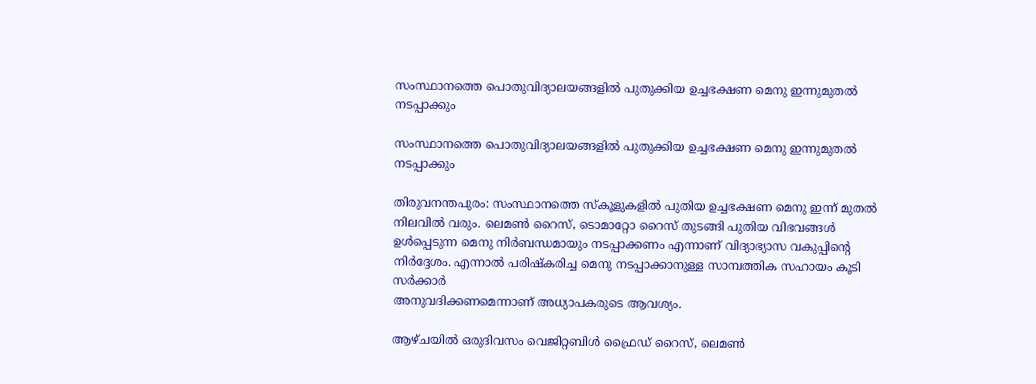സംസ്ഥാനത്തെ പൊതുവിദ്യാലയങ്ങളിൽ പുതുക്കിയ ഉച്ചഭക്ഷണ മെനു ഇന്നുമുതൽ നടപ്പാക്കും

സംസ്ഥാനത്തെ പൊതുവിദ്യാലയങ്ങളിൽ പുതുക്കിയ ഉച്ചഭക്ഷണ മെനു ഇന്നുമുതൽ നടപ്പാക്കും

തിരുവനന്തപുരം: സംസ്ഥാനത്തെ സ്കൂളുകളിൽ പുതിയ ഉച്ചഭക്ഷണ മെനു ഇന്ന് മുതൽ നിലവിൽ വരും. ലെമൺ റൈസ്, ടൊമാറ്റോ റൈസ് തുടങ്ങി പുതിയ വിഭവങ്ങൾ ഉൾപ്പെടുന്ന മെനു നിർബന്ധമായും നടപ്പാക്കണം എന്നാണ് വിദ്യാഭ്യാസ വകുപ്പിന്‍റെ നിർദ്ദേശം. എന്നാൽ പരിഷ്കരിച്ച മെനു നടപ്പാക്കാനുള്ള സാമ്പത്തിക സഹായം കൂടി സർക്കാർ
അനുവദിക്കണമെന്നാണ് അധ്യാപകരുടെ ആവശ്യം.

ആഴ്ചയില്‍ ഒരുദിവസം വെജിറ്റബിള്‍ ഫ്രൈഡ് റൈസ്, ലെമണ്‍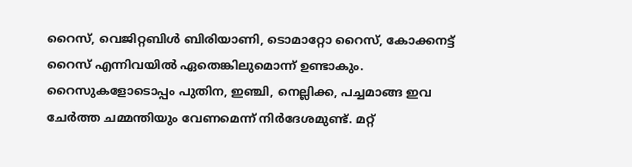റൈസ്, വെജിറ്റബിള്‍ ബിരിയാണി, ടൊമാറ്റോ റൈസ്, കോക്കനട്ട് റൈസ് എന്നിവയില്‍ ഏതെങ്കിലുമൊന്ന് ഉണ്ടാകും. റൈസുകളോടൊപ്പം പുതിന, ഇഞ്ചി, നെല്ലിക്ക, പച്ചമാങ്ങ ഇവ ചേര്‍ത്ത ചമ്മന്തിയും വേണമെന്ന് നിർദേശമുണ്ട്. മറ്റ്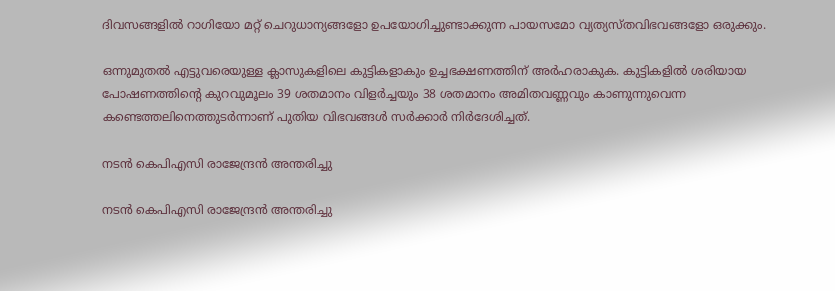ദിവസങ്ങളില്‍ റാഗിയോ മറ്റ് ചെറുധാന്യങ്ങളോ ഉപയോഗിച്ചുണ്ടാക്കുന്ന പായസമോ വ്യത്യസ്തവിഭവങ്ങളോ ഒരുക്കും.

ഒന്നുമുതല്‍ എട്ടുവരെയുള്ള ക്ലാസുകളിലെ കുട്ടികളാകും ഉച്ചഭക്ഷണത്തിന് അർഹരാകുക. കുട്ടികളില്‍ ശരിയായ പോഷണത്തിന്റെ കുറവുമൂലം 39 ശതമാനം വിളര്‍ച്ചയും 38 ശതമാനം അമിതവണ്ണവും കാണുന്നുവെന്ന കണ്ടെത്തലിനെത്തുടര്‍ന്നാണ് പുതിയ വിഭവങ്ങള്‍ സര്‍ക്കാര്‍ നിര്‍ദേശിച്ചത്.

നടൻ കെപിഎസി രാജേന്ദ്രൻ അന്തരിച്ചു

നടൻ കെപിഎസി രാജേന്ദ്രൻ അന്തരിച്ചു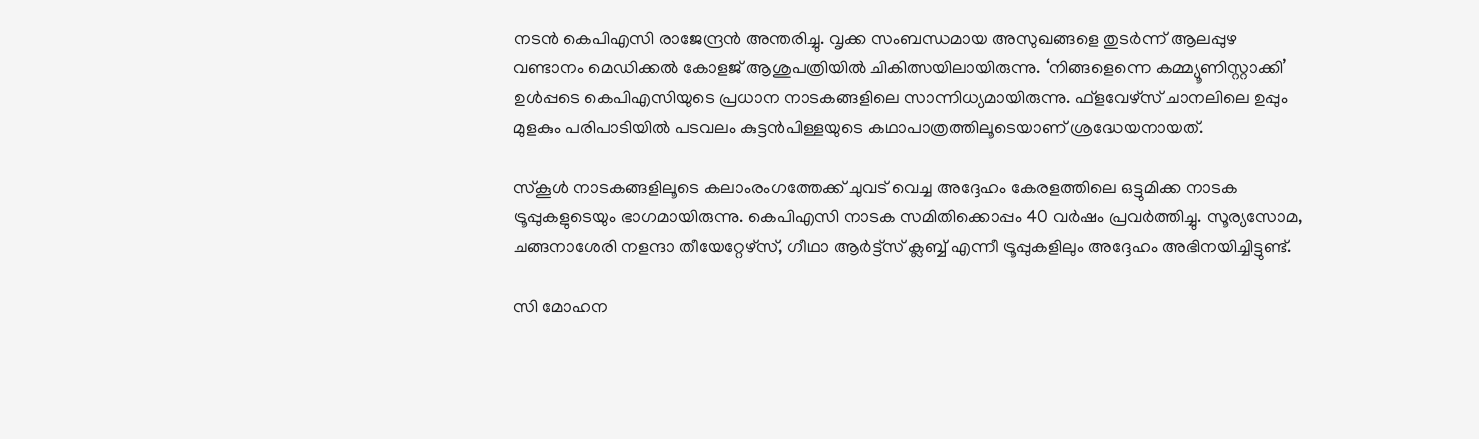നടൻ കെപിഎസി രാജേന്ദ്രൻ അന്തരിച്ചു. വൃക്ക സംബന്ധമായ അസുഖങ്ങളെ തുടർന്ന് ആലപ്പുഴ വണ്ടാനം മെഡിക്കൽ കോളജ് ആശുപത്രിയിൽ ചികിത്സയിലായിരുന്നു. ‘നിങ്ങളെന്നെ കമ്മ്യൂണിസ്റ്റാക്കി’ ഉൾപ്പടെ കെപിഎസിയുടെ പ്രധാന നാടകങ്ങളിലെ സാന്നിധ്യമായിരുന്നു. ഫ്ളവേഴ്സ് ചാനലിലെ ഉപ്പും മുളകും പരിപാടിയിൽ പടവലം കുട്ടൻപിള്ളയുടെ കഥാപാത്രത്തിലൂടെയാണ് ശ്രദ്ധേയനായത്.

സ്‌കൂള്‍ നാടകങ്ങളിലൂടെ കലാംരംഗത്തേക്ക് ചുവട് വെച്ച അദ്ദേഹം കേരളത്തിലെ ഒട്ടുമിക്ക നാടക ട്രൂപ്പുകളുടെയും ഭാഗമായിരുന്നു. കെപിഎസി നാടക സമിതിക്കൊപ്പം 40 വർഷം പ്രവർത്തിച്ചു. സൂര്യസോമ, ചങ്ങനാശേരി നളന്ദാ തീയേറ്റേഴ്‌സ്, ഗീഥാ ആര്‍ട്ട്‌സ് ക്ലബ്ബ് എന്നീ ട്രൂപ്പുകളിലും അദ്ദേഹം അഭിനയിച്ചിട്ടുണ്ട്.

സി മോഹന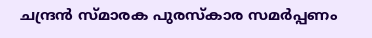ചന്ദ്രൻ സ്മാരക പുരസ്കാര സമർപ്പണം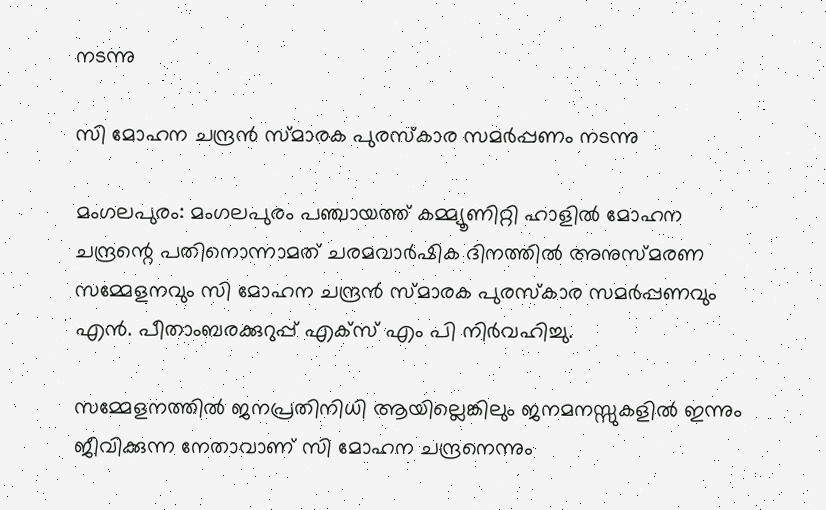നടന്നു

സി മോഹന ചന്ദ്രൻ സ്മാരക പുരസ്കാര സമർപ്പണം നടന്നു

മംഗലപുരം: മംഗലപുരം പഞ്ചായത്ത് കമ്മ്യൂണിറ്റി ഹാളിൽ മോഹന ചന്ദ്രന്റെ പതിനൊന്നാമത് ചരമവാർഷിക ദിനത്തിൽ അനുസ്മരണ സമ്മേളനവും സി മോഹന ചന്ദ്രൻ സ്മാരക പുരസ്കാര സമർപ്പണവും എൻ. പീതാംബരക്കുറുപ്പ് എക്സ് എം പി നിർവഹിച്ചു.

സമ്മേളനത്തിൽ ജനപ്രതിനിധി ആയില്ലെങ്കിലും ജനമനസ്സുകളിൽ ഇന്നും ജീവിക്കുന്ന നേതാവാണ് സി മോഹന ചന്ദ്രനെന്നും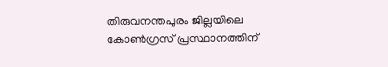തിരുവനന്തപുരം ജില്ലയിലെ കോൺഗ്രസ് പ്രസ്ഥാനത്തിന്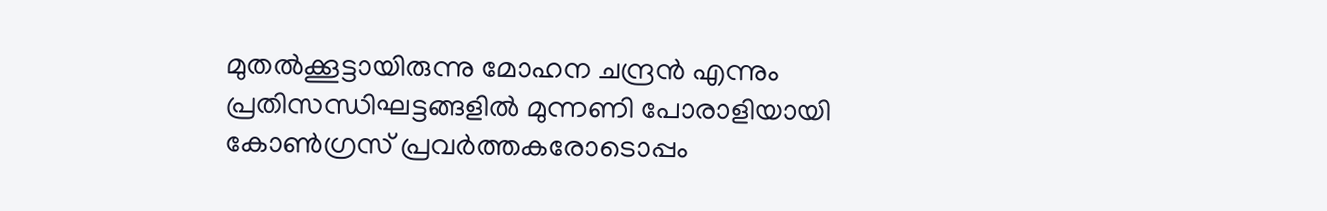മുതൽക്കൂട്ടായിരുന്നു മോഹന ചന്ദ്രൻ എന്നും പ്രതിസന്ധിഘട്ടങ്ങളിൽ മുന്നണി പോരാളിയായി കോൺഗ്രസ് പ്രവർത്തകരോടൊപ്പം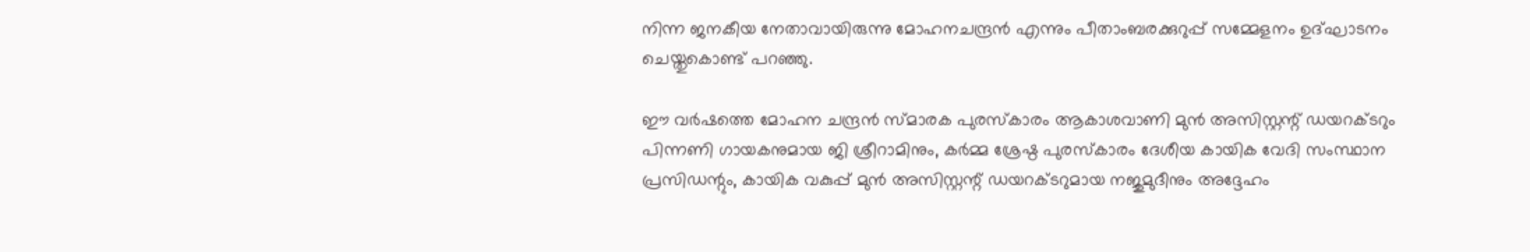നിന്ന ജനകീയ നേതാവായിരുന്നു മോഹനചന്ദ്രൻ എന്നും പീതാംബരക്കുറുപ്പ് സമ്മേളനം ഉദ്ഘാടനം ചെയ്തുകൊണ്ട് പറഞ്ഞു.

ഈ വർഷത്തെ മോഹന ചന്ദ്രൻ സ്മാരക പുരസ്കാരം ആകാശവാണി മുൻ അസിസ്റ്റന്റ് ഡയറക്ടറും പിന്നണി ഗായകനുമായ ജി ശ്രീറാമിനും, കർമ്മ ശ്രേഷ്ഠ പുരസ്കാരം ദേശീയ കായിക വേദി സംസ്ഥാന പ്രസിഡന്റും, കായിക വകുപ്പ് മുൻ അസിസ്റ്റന്റ് ഡയറക്ടറുമായ നജുമുദീനും അദ്ദേഹം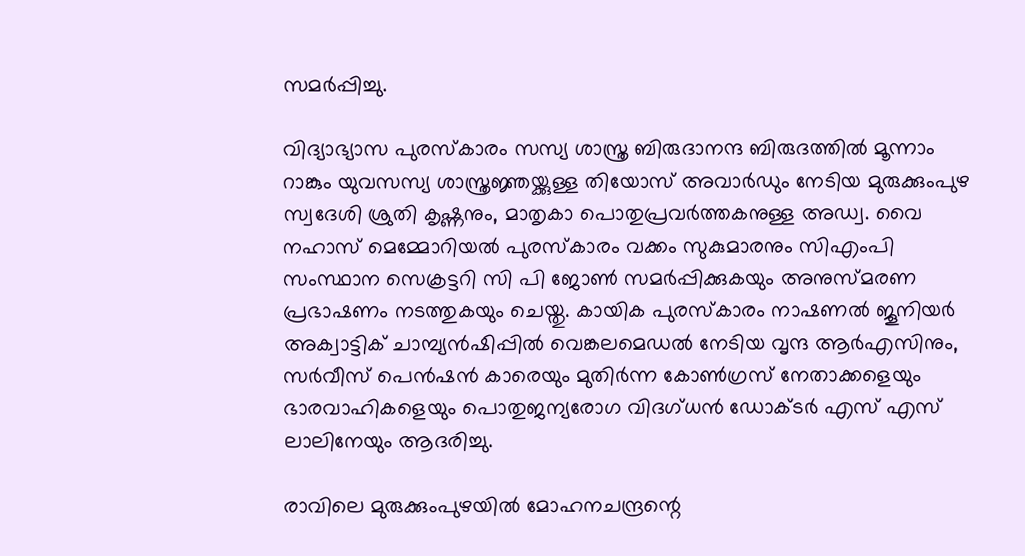സമർപ്പിച്ചു.

വിദ്യാഭ്യാസ പുരസ്കാരം സസ്യ ശാസ്ത്ര ബിരുദാനന്ദ ബിരുദത്തിൽ മൂന്നാം റാങ്കും യുവസസ്യ ശാസ്ത്രജ്ഞയ്ക്കുള്ള തിയോസ് അവാർഡും നേടിയ മുരുക്കുംപുഴ സ്വദേശി ശ്രുതി കൃഷ്ണനും, മാതൃകാ പൊതുപ്രവർത്തകനുള്ള അഡ്വ. വൈ നഹാസ് മെമ്മോറിയൽ പുരസ്കാരം വക്കം സുകുമാരനും സിഎംപി സംസ്ഥാന സെക്രട്ടറി സി പി ജോൺ സമർപ്പിക്കുകയും അനുസ്മരണ പ്രഭാഷണം നടത്തുകയും ചെയ്തു. കായിക പുരസ്കാരം നാഷണൽ ജൂനിയർ അക്വാട്ടിക് ചാമ്പ്യൻഷിപ്പിൽ വെങ്കലമെഡൽ നേടിയ വൃന്ദ ആർഎസിനും, സർവീസ് പെൻഷൻ കാരെയും മുതിർന്ന കോൺഗ്രസ് നേതാക്കളെയും ഭാരവാഹികളെയും പൊതുജന്യരോഗ വിദഗ്ധൻ ഡോക്ടർ എസ് എസ്‌ ലാലിനേയും ആദരിച്ചു.

രാവിലെ മുരുക്കുംപുഴയിൽ മോഹനചന്ദ്രന്റെ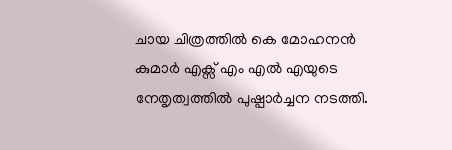ചായ ചിത്രത്തിൽ കെ മോഹനൻ കുമാർ എക്സ് എം എൽ എയുടെ നേതൃത്വത്തിൽ പുഷ്പാർച്ചന നടത്തി.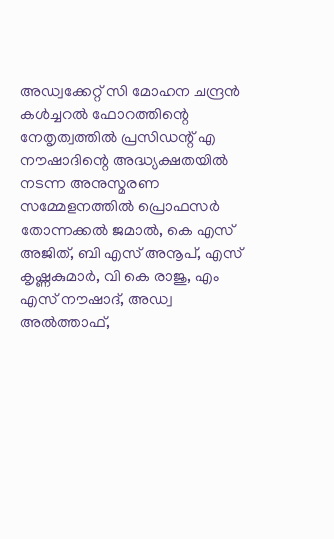അഡ്വക്കേറ്റ് സി മോഹന ചന്ദ്രൻ കൾച്ചറൽ ഫോറത്തിന്റെ നേതൃത്വത്തിൽ പ്രസിഡന്റ് എ നൗഷാദിന്റെ അദ്ധ്യക്ഷതയിൽ നടന്ന അനുസ്മരണ സമ്മേളനത്തിൽ പ്രൊഫസർ തോന്നക്കൽ ജമാൽ, കെ എസ്‌ അജിത്, ബി എസ് അനൂപ്, എസ് കൃഷ്ണകുമാർ, വി കെ രാജു, എം എസ് നൗഷാദ്, അഡ്വ അൽത്താഫ്,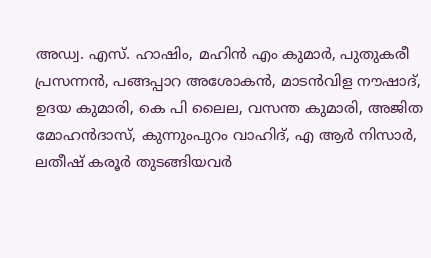അഡ്വ. എസ്. ഹാഷിം, മഹിൻ എം കുമാർ, പുതുകരീ പ്രസന്നൻ, പങ്ങപ്പാറ അശോകൻ, മാടൻവിള നൗഷാദ്, ഉദയ കുമാരി, കെ പി ലൈല, വസന്ത കുമാരി, അജിത മോഹൻദാസ്, കുന്നുംപുറം വാഹിദ്, എ ആർ നിസാർ, ലതീഷ് കരൂർ തുടങ്ങിയവർ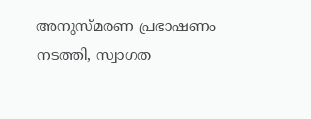അനുസ്മരണ പ്രഭാഷണം നടത്തി, സ്വാഗത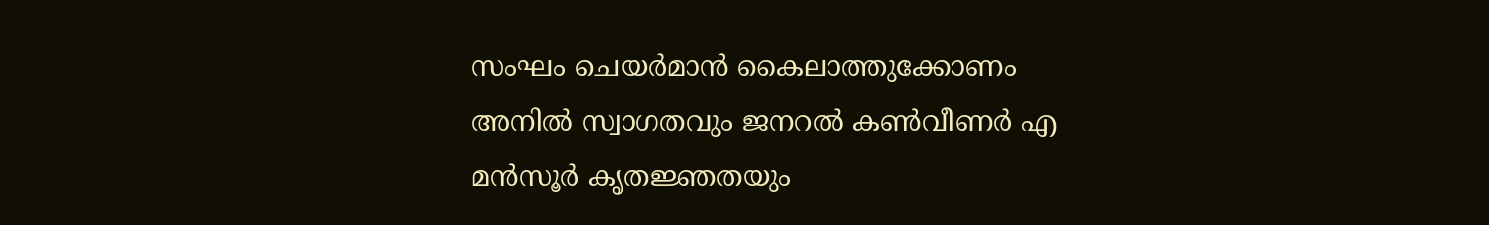സംഘം ചെയർമാൻ കൈലാത്തുക്കോണം അനിൽ സ്വാഗതവും ജനറൽ കൺവീണർ എ മൻസൂർ കൃതജ്ഞതയും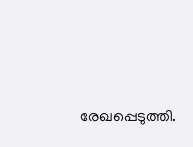രേഖപ്പെടുത്തി.